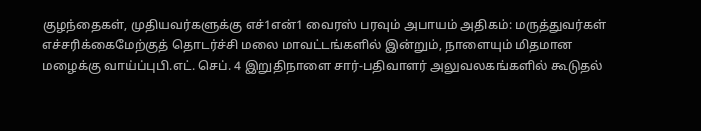குழந்தைகள், முதியவர்களுக்கு எச்1என்1 வைரஸ் பரவும் அபாயம் அதிகம்: மருத்துவர்கள் எச்சரிக்கைமேற்குத் தொடர்ச்சி மலை மாவட்டங்களில் இன்றும், நாளையும் மிதமான மழைக்கு வாய்ப்புபி.எட். செப். 4 இறுதிநாளை சார்-பதிவாளர் அலுவலகங்களில் கூடுதல்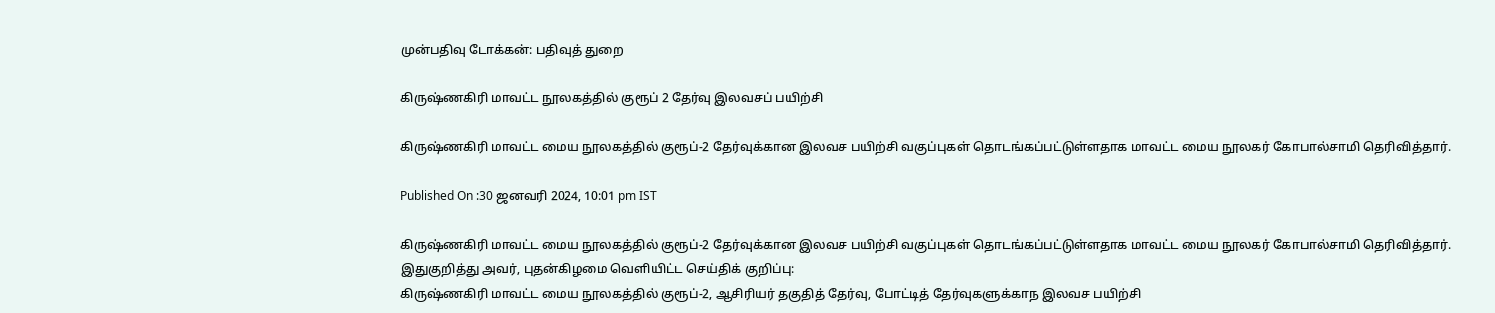முன்பதிவு டோக்கன்: பதிவுத் துறை

கிருஷ்ணகிரி மாவட்ட நூலகத்தில் குரூப் 2 தேர்வு இலவசப் பயிற்சி

கிருஷ்ணகிரி மாவட்ட மைய நூலகத்தில் குரூப்-2 தேர்வுக்கான இலவச பயிற்சி வகுப்புகள் தொடங்கப்பட்டுள்ளதாக மாவட்ட மைய நூலகர் கோபால்சாமி தெரிவித்தார்.

Published On :30 ஜனவரி 2024, 10:01 pm IST

கிருஷ்ணகிரி மாவட்ட மைய நூலகத்தில் குரூப்-2 தேர்வுக்கான இலவச பயிற்சி வகுப்புகள் தொடங்கப்பட்டுள்ளதாக மாவட்ட மைய நூலகர் கோபால்சாமி தெரிவித்தார்.
இதுகுறித்து அவர், புதன்கிழமை வெளியிட்ட செய்திக் குறிப்பு:
கிருஷ்ணகிரி மாவட்ட மைய நூலகத்தில் குரூப்-2, ஆசிரியர் தகுதித் தேர்வு, போட்டித் தேர்வுகளுக்காந இலவச பயிற்சி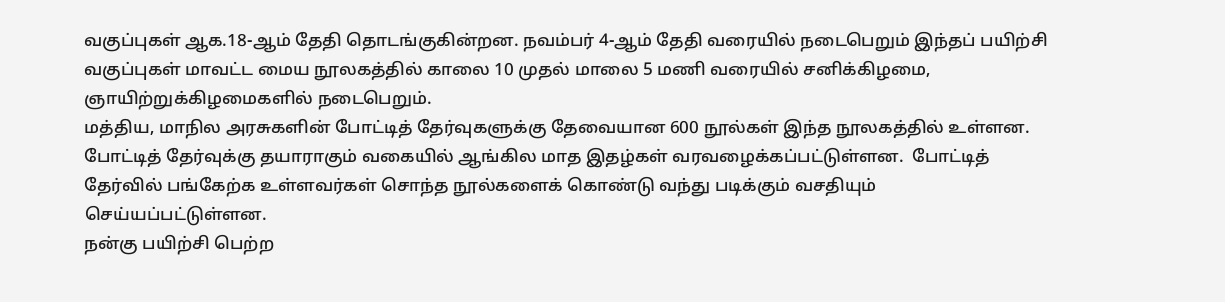வகுப்புகள் ஆக.18-ஆம் தேதி தொடங்குகின்றன. நவம்பர் 4-ஆம் தேதி வரையில் நடைபெறும் இந்தப் பயிற்சி வகுப்புகள் மாவட்ட மைய நூலகத்தில் காலை 10 முதல் மாலை 5 மணி வரையில் சனிக்கிழமை, ஞாயிற்றுக்கிழமைகளில் நடைபெறும்.
மத்திய, மாநில அரசுகளின் போட்டித் தேர்வுகளுக்கு தேவையான 600 நூல்கள் இந்த நூலகத்தில் உள்ளன.
போட்டித் தேர்வுக்கு தயாராகும் வகையில் ஆங்கில மாத இதழ்கள் வரவழைக்கப்பட்டுள்ளன.  போட்டித் தேர்வில் பங்கேற்க உள்ளவர்கள் சொந்த நூல்களைக் கொண்டு வந்து படிக்கும் வசதியும் செய்யப்பட்டுள்ளன.
நன்கு பயிற்சி பெற்ற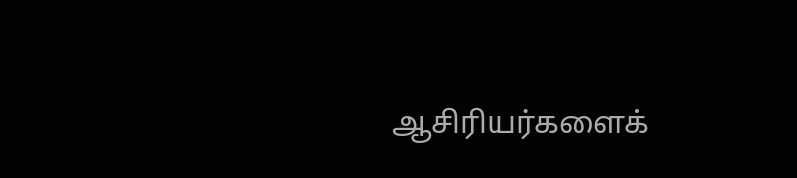ஆசிரியர்களைக்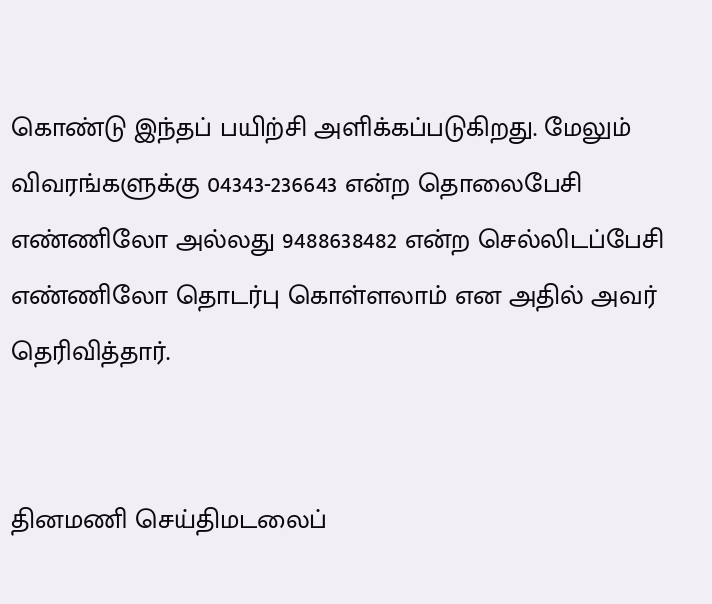கொண்டு இந்தப் பயிற்சி அளிக்கப்படுகிறது. மேலும் விவரங்களுக்கு 04343-236643 என்ற தொலைபேசி எண்ணிலோ அல்லது 9488638482 என்ற செல்லிடப்பேசி எண்ணிலோ தொடர்பு கொள்ளலாம் என அதில் அவர் தெரிவித்தார்.


தினமணி செய்திமடலைப்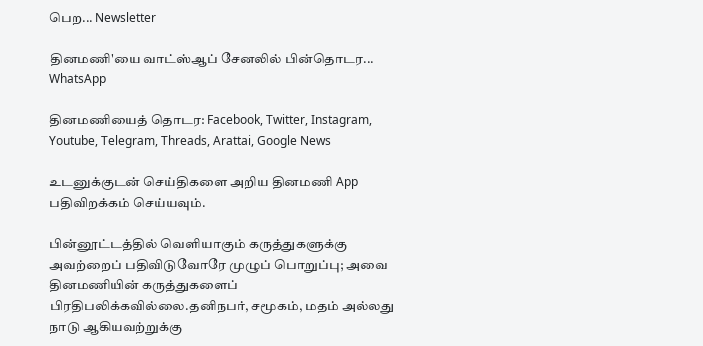பெற... Newsletter

தினமணி'யை வாட்ஸ்ஆப் சேனலில் பின்தொடர... WhatsApp

தினமணியைத் தொடர: Facebook, Twitter, Instagram, Youtube, Telegram, Threads, Arattai, Google News

உடனுக்குடன் செய்திகளை அறிய தினமணி App பதிவிறக்கம் செய்யவும்.

பின்னூட்டத்தில் வெளியாகும் கருத்துகளுக்கு அவற்றைப் பதிவிடுவோரே முழுப் பொறுப்பு; அவை தினமணியின் கருத்துகளைப் பிரதிபலிக்கவில்லை.தனிநபர், சமூகம், மதம் அல்லது நாடு ஆகியவற்றுக்கு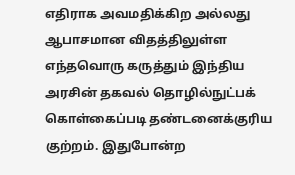எதிராக அவமதிக்கிற அல்லது ஆபாசமான விதத்திலுள்ள எந்தவொரு கருத்தும் இந்திய அரசின் தகவல் தொழில்நுட்பக் கொள்கைப்படி தண்டனைக்குரிய குற்றம். இதுபோன்ற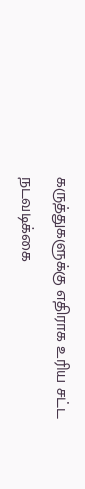கருத்துகளுக்கு எதிராக உரிய சட்ட நடவடிக்கை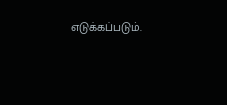எடுக்கப்படும்.